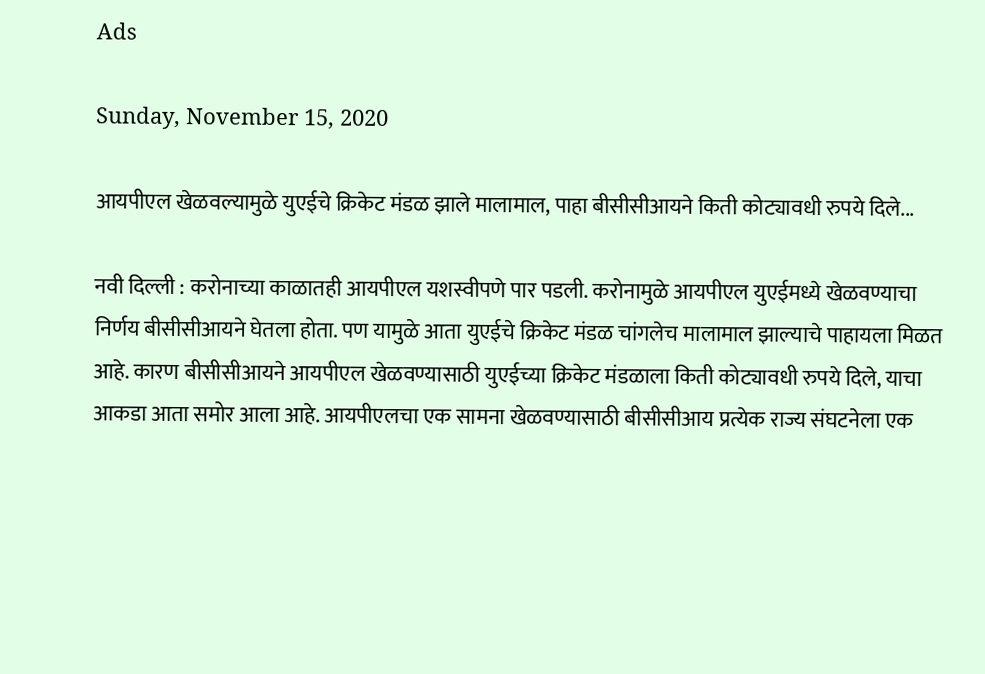Ads

Sunday, November 15, 2020

आयपीएल खेळवल्यामुळे युएईचे क्रिकेट मंडळ झाले मालामाल, पाहा बीसीसीआयने किती कोट्यावधी रुपये दिले...

नवी दिल्ली : करोनाच्या काळातही आयपीएल यशस्वीपणे पार पडली. करोनामुळे आयपीएल युएईमध्ये खेळवण्याचा निर्णय बीसीसीआयने घेतला होता. पण यामुळे आता युएईचे क्रिकेट मंडळ चांगलेच मालामाल झाल्याचे पाहायला मिळत आहे. कारण बीसीसीआयने आयपीएल खेळवण्यासाठी युएईच्या क्रिकेट मंडळाला किती कोट्यावधी रुपये दिले, याचा आकडा आता समोर आला आहे. आयपीएलचा एक सामना खेळवण्यासाठी बीसीसीआय प्रत्येक राज्य संघटनेला एक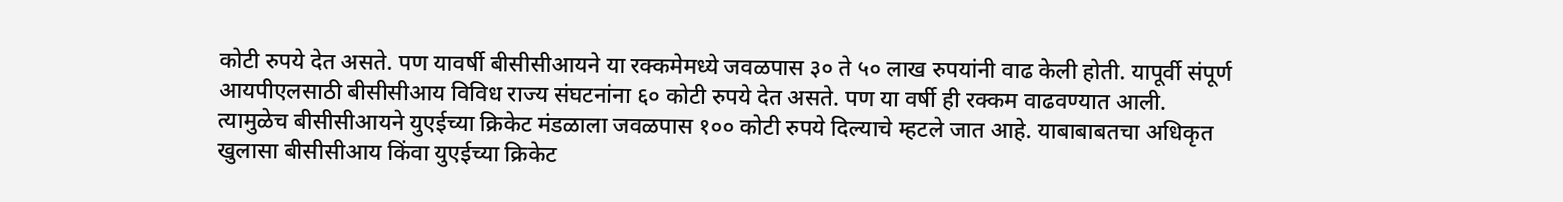कोटी रुपये देत असते. पण यावर्षी बीसीसीआयने या रक्कमेमध्ये जवळपास ३० ते ५० लाख रुपयांनी वाढ केली होती. यापूर्वी संपूर्ण आयपीएलसाठी बीसीसीआय विविध राज्य संघटनांना ६० कोटी रुपये देत असते. पण या वर्षी ही रक्कम वाढवण्यात आली. त्यामुळेच बीसीसीआयने युएईच्या क्रिकेट मंडळाला जवळपास १०० कोटी रुपये दिल्याचे म्हटले जात आहे. याबाबाबतचा अधिकृत खुलासा बीसीसीआय किंवा युएईच्या क्रिकेट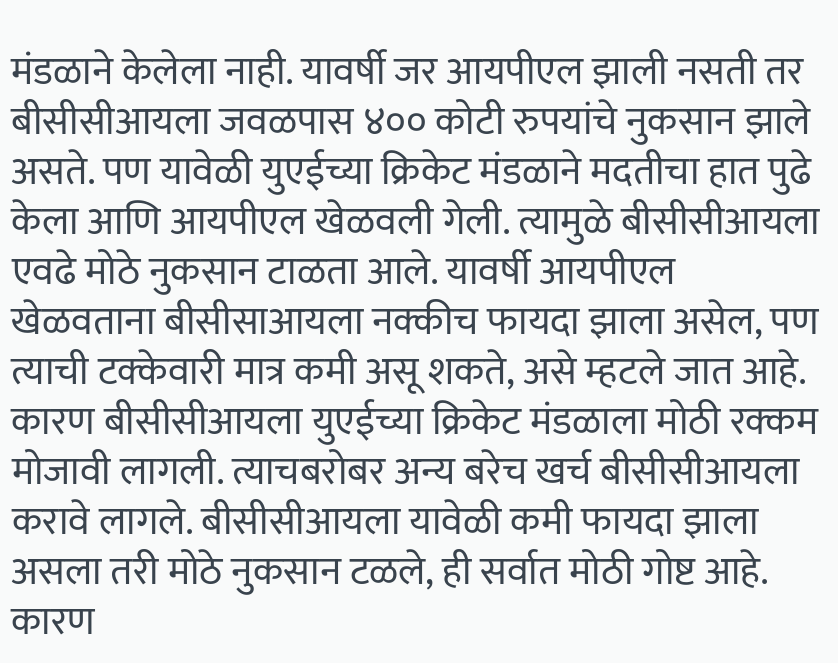मंडळाने केलेला नाही. यावर्षी जर आयपीएल झाली नसती तर बीसीसीआयला जवळपास ४०० कोटी रुपयांचे नुकसान झाले असते. पण यावेळी युएईच्या क्रिकेट मंडळाने मदतीचा हात पुढे केला आणि आयपीएल खेळवली गेली. त्यामुळे बीसीसीआयला एवढे मोठे नुकसान टाळता आले. यावर्षी आयपीएल खेळवताना बीसीसाआयला नक्कीच फायदा झाला असेल, पण त्याची टक्केवारी मात्र कमी असू शकते, असे म्हटले जात आहे. कारण बीसीसीआयला युएईच्या क्रिकेट मंडळाला मोठी रक्कम मोजावी लागली. त्याचबरोबर अन्य बरेच खर्च बीसीसीआयला करावे लागले. बीसीसीआयला यावेळी कमी फायदा झाला असला तरी मोठे नुकसान टळले, ही सर्वात मोठी गोष्ट आहे. कारण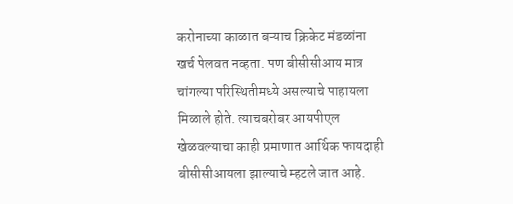करोनाच्या काळात बऱ्याच क्रिकेट मंडळांना खर्च पेलवत नव्हता. पण बीसीसीआय मात्र चांगल्या परिस्थितीमध्ये असल्याचे पाहायला मिळाले होते. त्याचबरोबर आयपीएल खेळवल्याचा काही प्रमाणात आर्थिक फायदाही बीसीसीआयला झाल्याचे म्हटले जात आहे.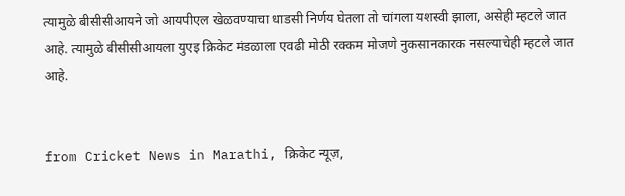त्यामुळे बीसीसीआयने जो आयपीएल खेळवण्याचा धाडसी निर्णय घेतला तो चांगला यशस्वी झाला, असेही म्हटले जात आहे. त्यामुळे बीसीसीआयला युएइ क्रिकेट मंडळाला एवढी मोठी रक्कम मोजणे नुकसानकारक नसल्याचेही म्हटले जात आहे.


from Cricket News in Marathi, क्रिकेट न्यूज़,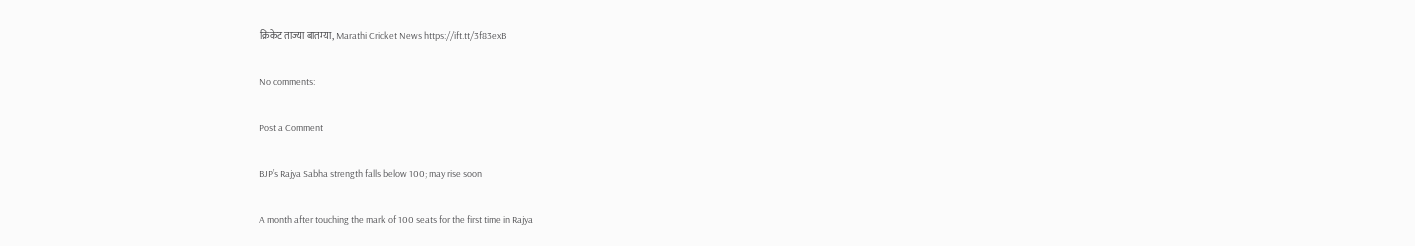क्रिकेट ताज्या बातम्या, Marathi Cricket News https://ift.tt/3f83exB

No comments:

Post a Comment

BJP’s Rajya Sabha strength falls below 100; may rise soon

A month after touching the mark of 100 seats for the first time in Rajya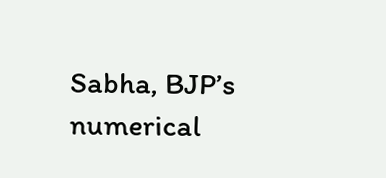Sabha, BJP’s numerical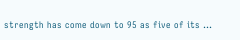strength has come down to 95 as five of its ...